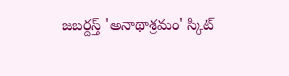జబర్దస్త్ 'అనాథాశ్రమం' స్కిట్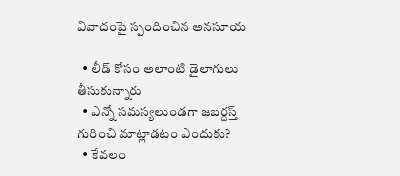వివాదంపై స్పందించిన అనసూయ

  • లీడ్ కోసం అలాంటి డైలాగులు తీసుకున్నారు
  • ఎన్నో సమస్యలుండగా జబర్దస్త్ గురించి మాట్లాడటం ఎందుకు?
  • కేవలం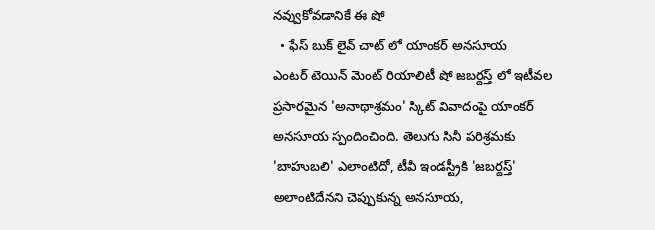నవ్వుకోవడానికే ఈ షో
  • ఫేస్ బుక్ లైవ్ చాట్ లో యాంకర్ అనసూయ
ఎంటర్ టెయిన్ మెంట్ రియాలిటీ షో జబర్దస్త్ లో ఇటీవల ప్రసారమైన 'అనాథాశ్రమం' స్కిట్ వివాదంపై యాంకర్ అనసూయ స్పందించింది. తెలుగు సినీ పరిశ్రమకు 'బాహుబలి' ఎలాంటిదో, టీవీ ఇండస్ట్రీకి 'జబర్దస్త్' అలాంటిదేనని చెప్పుకున్న అనసూయ,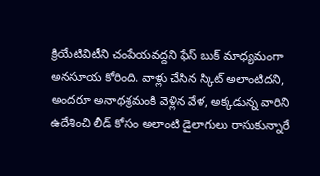క్రియేటివిటీని చంపేయవద్దని ఫేస్ బుక్ మాధ్యమంగా అనసూయ కోరింది. వాళ్లు చేసిన స్కిట్ అలాంటిదని, అందరూ అనాథశ్రమంకి వెళ్లిన వేళ, అక్కడున్న వారిని ఉదేశించి లీడ్ కోసం అలాంటి డైలాగులు రాసుకున్నారే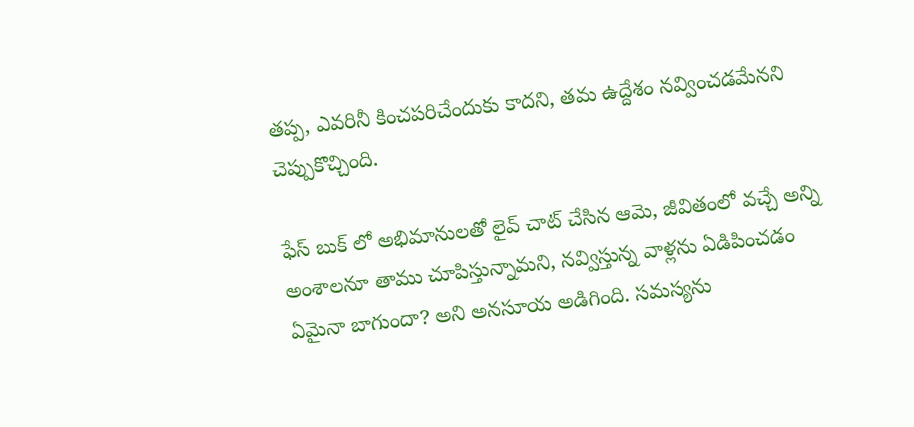తప్ప, ఎవరినీ కించపరిచేందుకు కాదని, తమ ఉద్దేశం నవ్వించడమేనని చెప్పుకొచ్చింది.

ఫేస్ బుక్ లో అభిమానులతో లైవ్ చాట్ చేసిన ఆమె, జీవితంలో వచ్చే అన్ని అంశాలనూ తాము చూపిస్తున్నామని, నవ్విస్తున్న వాళ్లను ఏడిపించడం ఏమైనా బాగుందా? అని అనసూయ అడిగింది. సమస్యను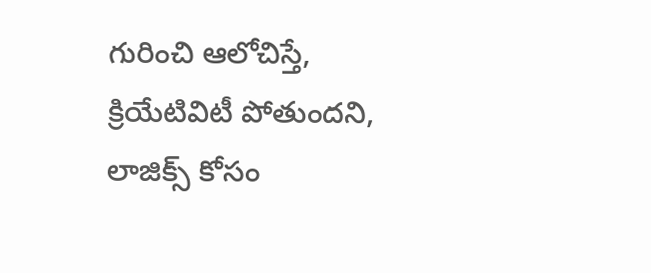గురించి ఆలోచిస్తే, క్రియేటివిటీ పోతుందని, లాజిక్స్ కోసం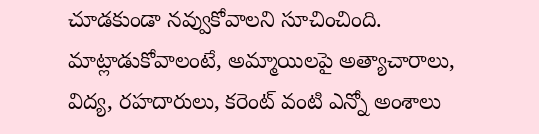చూడకుండా నవ్వుకోవాలని సూచించింది. మాట్లాడుకోవాలంటే, అమ్మాయిలపై అత్యాచారాలు, విద్య, రహదారులు, కరెంట్ వంటి ఎన్నో అంశాలు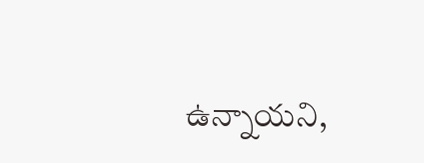ఉన్నాయని,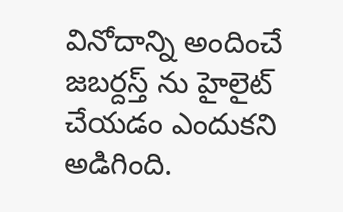వినోదాన్ని అందించే జబర్దస్త్ ను హైలైట్ చేయడం ఎందుకని అడిగింది.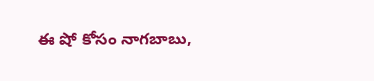ఈ షో కోసం నాగబాబు,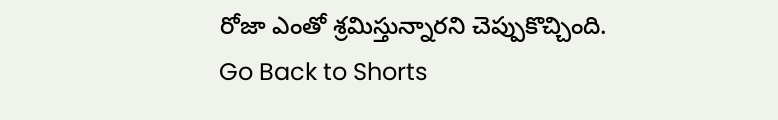రోజా ఎంతో శ్రమిస్తున్నారని చెప్పుకొచ్చింది.
Go Back to Shorts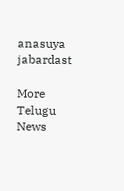anasuya
jabardast

More Telugu News